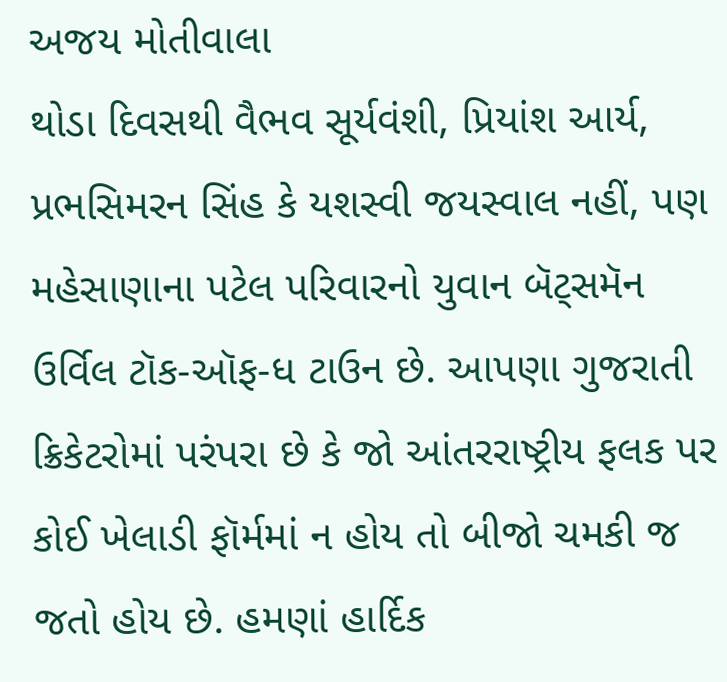અજય મોતીવાલા
થોડા દિવસથી વૈભવ સૂર્યવંશી, પ્રિયાંશ આર્ય, પ્રભસિમરન સિંહ કે યશસ્વી જયસ્વાલ નહીં, પણ મહેસાણાના પટેલ પરિવારનો યુવાન બૅટ્સમૅન ઉર્વિલ ટૉક-ઑફ-ધ ટાઉન છે. આપણા ગુજરાતી ક્રિકેટરોમાં પરંપરા છે કે જો આંતરરાષ્ટ્રીય ફલક પર કોઈ ખેલાડી ફૉર્મમાં ન હોય તો બીજો ચમકી જ જતો હોય છે. હમણાં હાર્દિક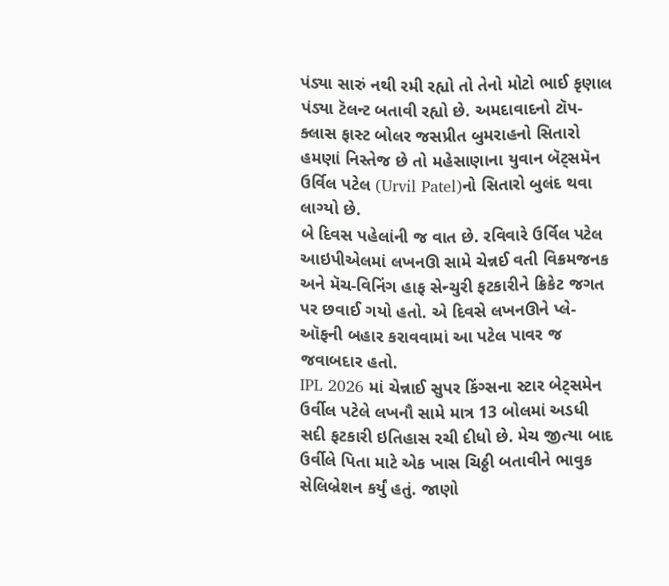પંડ્યા સારું નથી રમી રહ્યો તો તેનો મોટો ભાઈ કૃણાલ પંડ્યા ટૅલન્ટ બતાવી રહ્યો છે. અમદાવાદનો ટૉપ-ક્લાસ ફાસ્ટ બોલર જસપ્રીત બુમરાહનો સિતારો હમણાં નિસ્તેજ છે તો મહેસાણાના યુવાન બૅટ્સમૅન ઉર્વિલ પટેલ (Urvil Patel)નો સિતારો બુલંદ થવા લાગ્યો છે.
બે દિવસ પહેલાંની જ વાત છે. રવિવારે ઉર્વિલ પટેલ આઇપીએલમાં લખનઊ સામે ચેન્નઈ વતી વિક્રમજનક અને મૅચ-વિનિંગ હાફ સેન્ચુરી ફટકારીને ક્રિકેટ જગત પર છવાઈ ગયો હતો. એ દિવસે લખનઊને પ્લે-ઑફની બહાર કરાવવામાં આ પટેલ પાવર જ જવાબદાર હતો.
IPL 2026 માં ચેન્નાઈ સુપર કિંગ્સના સ્ટાર બેટ્સમેન ઉર્વીલ પટેલે લખનૌ સામે માત્ર 13 બોલમાં અડધી સદી ફટકારી ઇતિહાસ રચી દીધો છે. મેચ જીત્યા બાદ ઉર્વીલે પિતા માટે એક ખાસ ચિઠ્ઠી બતાવીને ભાવુક સેલિબ્રેશન કર્યું હતું. જાણો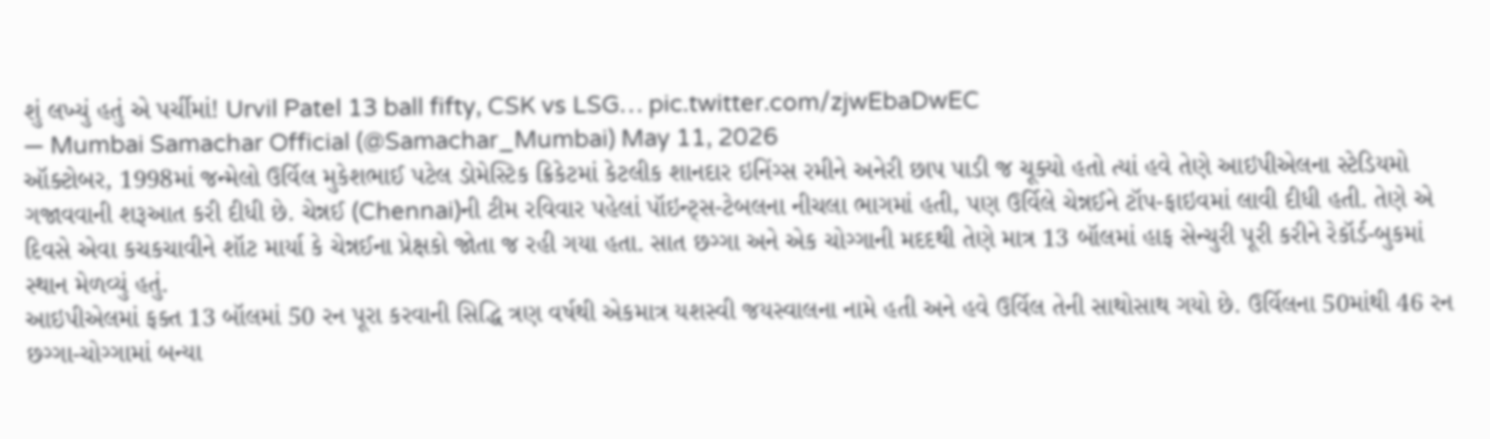શું લખ્યું હતું એ પર્ચીમાં! Urvil Patel 13 ball fifty, CSK vs LSG… pic.twitter.com/zjwEbaDwEC
— Mumbai Samachar Official (@Samachar_Mumbai) May 11, 2026
ઑક્ટોબર, 1998માં જન્મેલો ઉર્વિલ મુકેશભાઈ પટેલ ડોમેસ્ટિક ક્રિકેટમાં કેટલીક શાનદાર ઇનિંગ્સ રમીને અનેરી છાપ પાડી જ ચૂક્યો હતો ત્યાં હવે તેણે આઇપીએલના સ્ટેડિયમો ગજાવવાની શરૂઆત કરી દીધી છે. ચેન્નઈ (Chennai)ની ટીમ રવિવાર પહેલાં પૉઇન્ટ્સ-ટેબલના નીચલા ભાગમાં હતી, પણ ઉર્વિલે ચેન્નઈને ટૉપ-ફાઇવમાં લાવી દીધી હતી. તેણે એ દિવસે એવા કચકચાવીને શૉટ માર્યા કે ચેન્નઈના પ્રેક્ષકો જોતા જ રહી ગયા હતા. સાત છગ્ગા અને એક ચોગ્ગાની મદદથી તેણે માત્ર 13 બૉલમાં હાફ સેન્ચુરી પૂરી કરીને રેકૉર્ડ-બુકમાં સ્થાન મેળવ્યું હતું.
આઇપીએલમાં ફક્ત 13 બૉલમાં 50 રન પૂરા કરવાની સિદ્ધિ ત્રણ વર્ષથી એકમાત્ર યશસ્વી જયસ્વાલના નામે હતી અને હવે ઉર્વિલ તેની સાથોસાથ ગયો છે. ઉર્વિલના 50માંથી 46 રન છગ્ગા-ચોગ્ગામાં બન્યા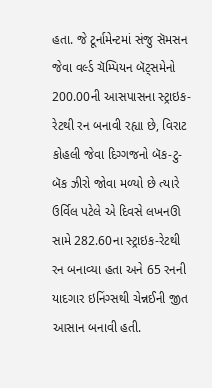હતા. જે ટૂર્નામેન્ટમાં સંજુ સૅમસન જેવા વર્લ્ડ ચૅમ્પિયન બૅટ્સમેનો 200.00ની આસપાસના સ્ટ્રાઇક-રેટથી રન બનાવી રહ્યા છે, વિરાટ કોહલી જેવા દિગ્ગજનો બૅક-ટુ-બૅક ઝીરો જોવા મળ્યો છે ત્યારે ઉર્વિલ પટેલે એ દિવસે લખનઊ સામે 282.60ના સ્ટ્રાઇક-રેટથી રન બનાવ્યા હતા અને 65 રનની યાદગાર ઇનિંગ્સથી ચેન્નઈની જીત આસાન બનાવી હતી.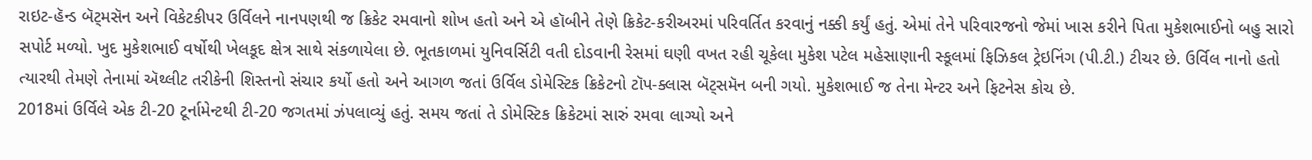રાઇટ-હૅન્ડ બૅટ્મસૅન અને વિકેટકીપર ઉર્વિલને નાનપણથી જ ક્રિકેટ રમવાનો શોખ હતો અને એ હૉબીને તેણે ક્રિકેટ-કરીઅરમાં પરિવર્તિત કરવાનું નક્કી કર્યું હતું. એમાં તેને પરિવારજનો જેમાં ખાસ કરીને પિતા મુકેશભાઈનો બહુ સારો સપોર્ટ મળ્યો. ખુદ મુકેશભાઈ વર્ષોથી ખેલકૂદ ક્ષેત્ર સાથે સંકળાયેલા છે. ભૂતકાળમાં યુનિવર્સિટી વતી દોડવાની રેસમાં ઘણી વખત રહી ચૂકેલા મુકેશ પટેલ મહેસાણાની સ્કૂલમાં ફિઝિકલ ટ્રેઇનિંગ (પી.ટી.) ટીચર છે. ઉર્વિલ નાનો હતો ત્યારથી તેમણે તેનામાં ઍથ્લીટ તરીકેની શિસ્તનો સંચાર કર્યો હતો અને આગળ જતાં ઉર્વિલ ડોમેસ્ટિક ક્રિકેટનો ટૉપ-ક્લાસ બૅટ્સમૅન બની ગયો. મુકેશભાઈ જ તેના મેન્ટર અને ફિટનેસ કોચ છે.
2018માં ઉર્વિલે એક ટી-20 ટૂર્નામેન્ટથી ટી-20 જગતમાં ઝંપલાવ્યું હતું. સમય જતાં તે ડોમેસ્ટિક ક્રિકેટમાં સારું રમવા લાગ્યો અને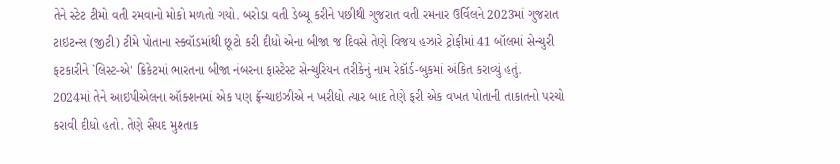તેને સ્ટેટ ટીમો વતી રમવાનો મોકો મળતો ગયો. બરોડા વતી ડેબ્યૂ કરીને પછીથી ગુજરાત વતી રમનાર ઉર્વિલને 2023માં ગુજરાત ટાઇટન્સ (જીટી) ટીમે પોતાના સ્ક્વૉડમાંથી છૂટો કરી દીધો એના બીજા જ દિવસે તેણે વિજય હઝારે ટ્રોફીમાં 41 બૉલમાં સેન્ચુરી ફટકારીને `લિસ્ટ-એ' ક્રિકેટમાં ભારતના બીજા નંબરના ફાસ્ટેસ્ટ સેન્ચુરિયન તરીકેનું નામ રેકૉર્ડ-બુકમાં અંકિત કરાવ્યું હતું.
2024માં તેને આઇપીએલના ઑક્શનમાં એક પણ ફ્રૅન્ચાઇઝીએ ન ખરીદ્યો ત્યાર બાદ તેણે ફરી એક વખત પોતાની તાકાતનો પરચો કરાવી દીધો હતો. તેણે સૈયદ મુશ્તાક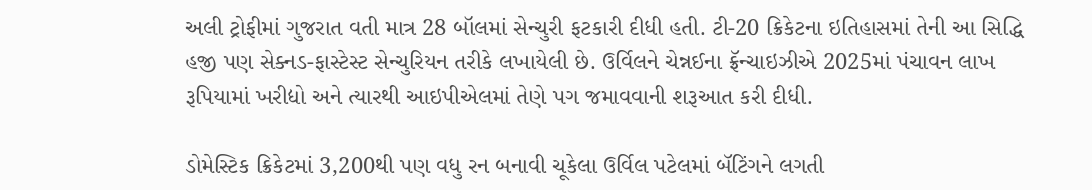અલી ટ્રોફીમાં ગુજરાત વતી માત્ર 28 બૉલમાં સેન્ચુરી ફટકારી દીધી હતી. ટી-20 ક્રિકેટના ઇતિહાસમાં તેની આ સિદ્ધિ હજી પણ સેક્નડ-ફાસ્ટેસ્ટ સેન્ચુરિયન તરીકે લખાયેલી છે. ઉર્વિલને ચેન્નઈના ફ્રૅન્ચાઇઝીએ 2025માં પંચાવન લાખ રૂપિયામાં ખરીદ્યો અને ત્યારથી આઇપીએલમાં તેણે પગ જમાવવાની શરૂઆત કરી દીધી.

ડોમેસ્ટિક ક્રિકેટમાં 3,200થી પણ વધુ રન બનાવી ચૂકેલા ઉર્વિલ પટેલમાં બૅટિંગને લગતી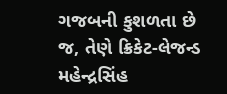ગજબની કુશળતા છે જ, તેણે ક્રિકેટ-લેજન્ડ મહેન્દ્રસિંહ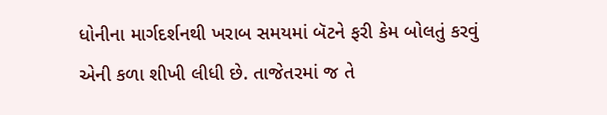ધોનીના માર્ગદર્શનથી ખરાબ સમયમાં બૅટને ફરી કેમ બોલતું કરવું એની કળા શીખી લીધી છે. તાજેતરમાં જ તે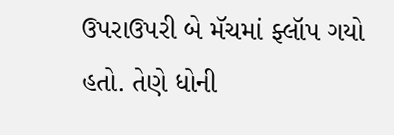ઉપરાઉપરી બે મૅચમાં ફ્લૉપ ગયો હતો. તેણે ધોની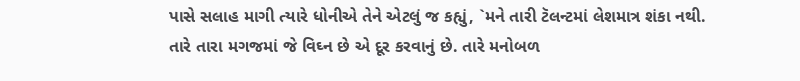પાસે સલાહ માગી ત્યારે ધોનીએ તેને એટલું જ કહ્યું, `મને તારી ટૅલન્ટમાં લેશમાત્ર શંકા નથી.
તારે તારા મગજમાં જે વિઘ્ન છે એ દૂર કરવાનું છે. તારે મનોબળ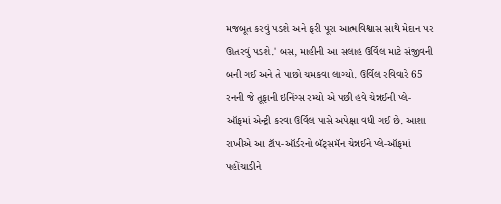મજબૂત કરવું પડશે અને ફરી પૂરા આત્મવિશ્વાસ સાથે મેદાન પર ઊતરવું પડશે.' બસ, માહીની આ સલાહ ઉર્વિલ માટે સંજીવની બની ગઈ અને તે પાછો ચમકવા લાગ્યો. ઉર્વિલ રવિવારે 65 રનની જે તૂફાની ઇનિંગ્સ રમ્યો એ પછી હવે ચેન્નઈની પ્લે-ઑફમાં એન્ટ્રી કરવા ઉર્વિલ પાસે અપેક્ષા વધી ગઈ છે. આશા રાખીએ આ ટૉપ-ઑર્ડરનો બૅટ્સમૅન ચેન્નઈને પ્લે-ઑફમાં પહોંચાડીને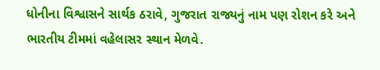ધોનીના વિશ્વાસને સાર્થક ઠરાવે, ગુજરાત રાજ્યનું નામ પણ રોશન કરે અને ભારતીય ટીમમાં વહેલાસર સ્થાન મેળવે.